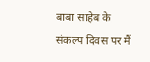बाबा साहेब के संकल्प दिवस पर मैं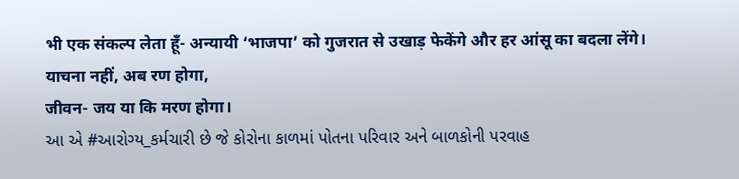भी एक संकल्प लेता हूँ- अन्यायी ‘भाजपा’ को गुजरात से उखाड़ फेकेंगे और हर आंसू का बदला लेंगे।
याचना नहीं, अब रण होगा,
जीवन- जय या कि मरण होगा।
આ એ #આરોગ્ય_કર્મચારી છે જે કોરોના કાળમાં પોતના પરિવાર અને બાળકોની પરવાહ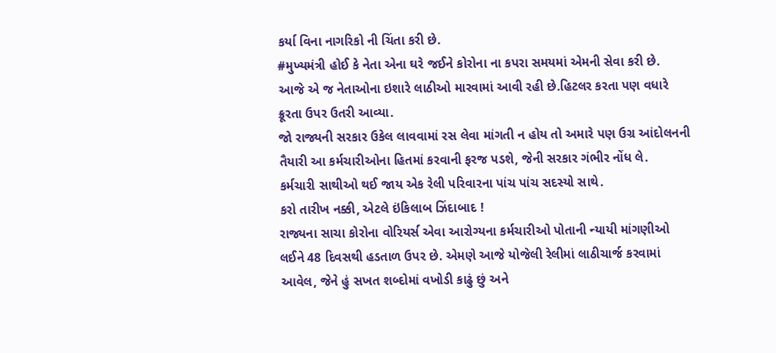કર્યા વિના નાગરિકો ની ચિંતા કરી છે.
#મુખ્યમંત્રી હોઈ કે નેતા એના ઘરે જઈને કોરોના ના કપરા સમયમાં એમની સેવા કરી છે.
આજે એ જ નેતાઓના ઇશારે લાઠીઓ મારવામાં આવી રહી છે.હિટલર કરતા પણ વધારે ક્રૂરતા ઉપર ઉતરી આવ્યા.
જો રાજ્યની સરકાર ઉકેલ લાવવામાં રસ લેવા માંગતી ન હોય તો અમારે પણ ઉગ્ર આંદોલનની તૈયારી આ કર્મચારીઓના હિતમાં કરવાની ફરજ પડશે, જેની સરકાર ગંભીર નોંધ લે.
કર્મચારી સાથીઓ થઈ જાય એક રેલી પરિવારના પાંચ પાંચ સદસ્યો સાથે.
કરો તારીખ નક્કી, એટલે ઇંકિલાબ ઝિંદાબાદ !
રાજ્યના સાચા કોરોના વોરિયર્સ એવા આરોગ્યના કર્મચારીઓ પોતાની ન્યાયી માંગણીઓ લઈને 48 દિવસથી હડતાળ ઉપર છે. એમણે આજે યોજેલી રેલીમાં લાઠીચાર્જ કરવામાં આવેલ, જેને હું સખત શબ્દોમાં વખોડી કાઢું છું અને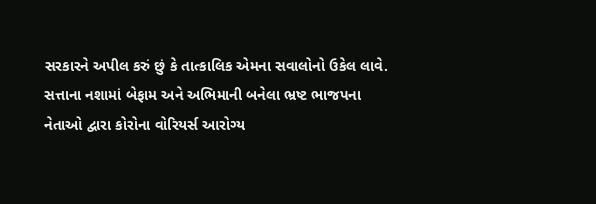સરકારને અપીલ કરું છું કે તાત્કાલિક એમના સવાલોનો ઉકેલ લાવે.
સત્તાના નશામાં બેફામ અને અભિમાની બનેલા ભ્રષ્ટ ભાજપના નેતાઓ દ્વારા કોરોના વોરિયર્સ આરોગ્ય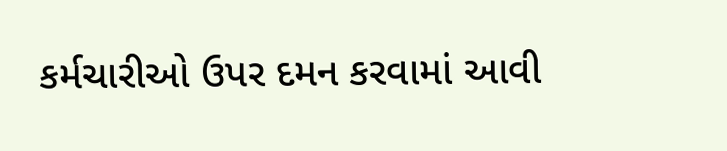કર્મચારીઓ ઉપર દમન કરવામાં આવી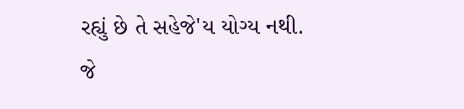રહ્યું છે તે સહેજે'ય યોગ્ય નથી.
જે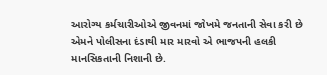આરોગ્ય કર્મચારીઓએ જીવનમાં જોખમે જનતાની સેવા કરી છે એમને પોલીસના દંડાથી માર મારવો એ ભાજપની હલકી માનસિકતાની નિશાની છે.